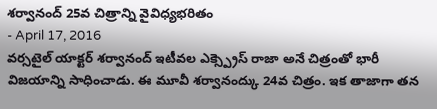శర్వానంద్ 25వ చిత్రాన్ని వైవిధ్యభరితం
- April 17, 2016
వర్సటైల్ యాక్టర్ శర్వానంద్ ఇటీవల ఎక్స్ప్రెస్ రాజా అనే చిత్రంతో భారీ విజయాన్ని సాధించాడు. ఈ మూవీ శర్వానంద్కు 24వ చిత్రం. ఇక తాజాగా తన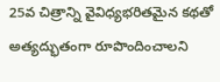25వ చిత్రాన్ని వైవిధ్యభరితమైన కథతో అత్యద్భుతంగా రూపొందించాలని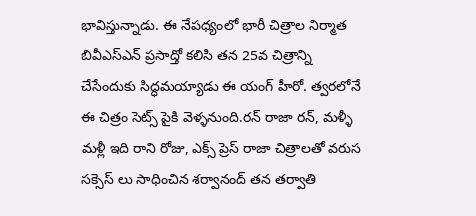భావిస్తున్నాడు. ఈ నేపధ్యంలో భారీ చిత్రాల నిర్మాత బివీఎస్ఎన్ ప్రసాద్తో కలిసి తన 25వ చిత్రాన్ని చేసేందుకు సిద్ధమయ్యాడు ఈ యంగ్ హీరో. త్వరలోనే ఈ చిత్రం సెట్స్ పైకి వెళ్ళనుంది.రన్ రాజా రన్, మళ్ళీ మళ్లీ ఇది రాని రోజు, ఎక్స్ ప్రెస్ రాజా చిత్రాలతో వరుస సక్సెస్ లు సాధించిన శర్వానంద్ తన తర్వాతి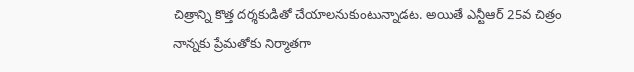చిత్రాన్ని కొత్త దర్శకుడితో చేయాలనుకుంటున్నాడట. అయితే ఎన్టీఆర్ 25వ చిత్రం నాన్నకు ప్రేమతోకు నిర్మాతగా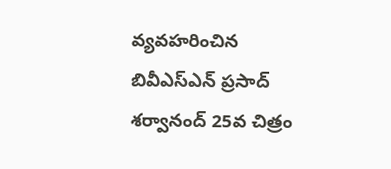వ్యవహరించిన బివీఎస్ఎన్ ప్రసాద్ శర్వానంద్ 25వ చిత్రం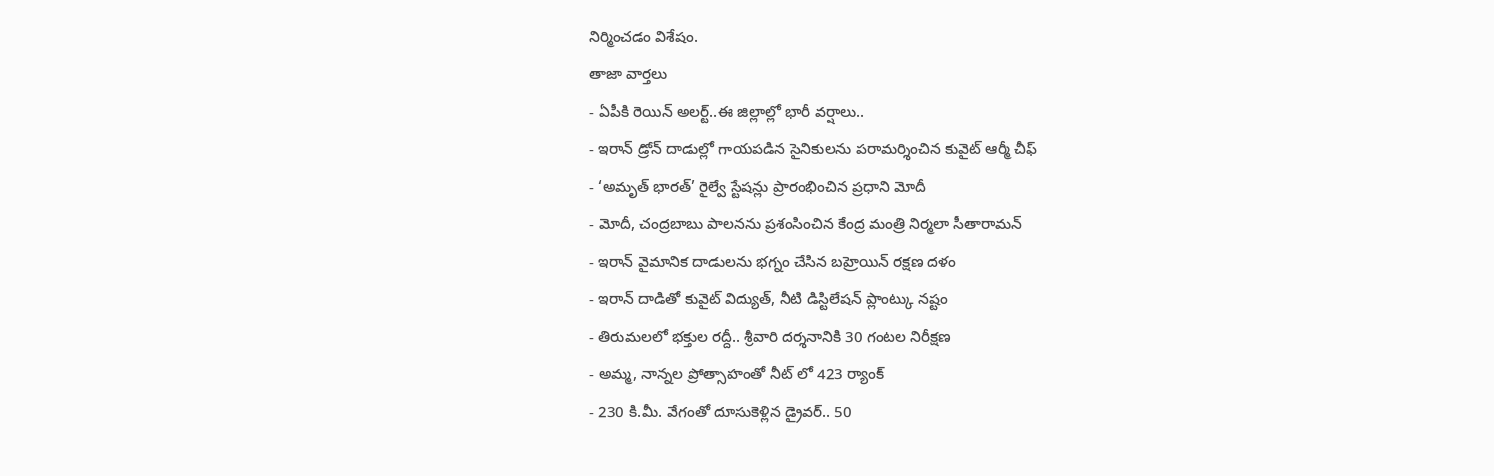నిర్మించడం విశేషం.
తాజా వార్తలు
- ఏపీకి రెయిన్ అలర్ట్..ఈ జిల్లాల్లో భారీ వర్షాలు..
- ఇరాన్ డ్రోన్ దాడుల్లో గాయపడిన సైనికులను పరామర్శించిన కువైట్ ఆర్మీ చీఫ్
- ‘అమృత్ భారత్’ రైల్వే స్టేషన్లు ప్రారంభించిన ప్రధాని మోదీ
- మోదీ, చంద్రబాబు పాలనను ప్రశంసించిన కేంద్ర మంత్రి నిర్మలా సీతారామన్
- ఇరాన్ వైమానిక దాడులను భగ్నం చేసిన బహ్రెయిన్ రక్షణ దళం
- ఇరాన్ దాడితో కువైట్ విద్యుత్, నీటి డిస్టిలేషన్ ప్లాంట్కు నష్టం
- తిరుమలలో భక్తుల రద్దీ.. శ్రీవారి దర్శనానికి 30 గంటల నిరీక్షణ
- అమ్మ, నాన్నల ప్రోత్సాహంతో నీట్ లో 423 ర్యాంక్
- 230 కి.మీ. వేగంతో దూసుకెళ్లిన డ్రైవర్.. 50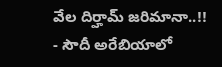వేల దిర్హామ్ జరిమానా..!!
- సౌదీ అరేబియాలో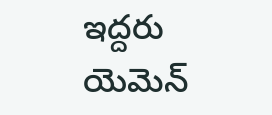ఇద్దరు యెమెన్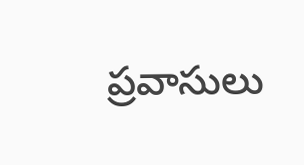ప్రవాసులు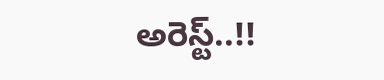అరెస్ట్..!!